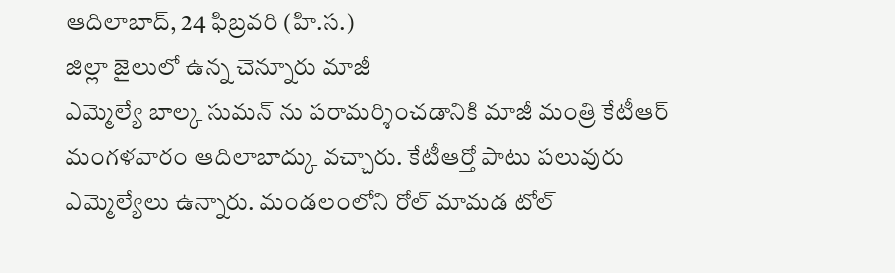ఆదిలాబాద్, 24 ఫిబ్రవరి (హి.స.)
జిల్లా జైలులో ఉన్న చెన్నూరు మాజీ
ఎమ్మెల్యే బాల్క సుమన్ ను పరామర్శించడానికి మాజీ మంత్రి కేటీఆర్ మంగళవారం ఆదిలాబాద్కు వచ్చారు. కేటీఆర్తో పాటు పలువురు ఎమ్మెల్యేలు ఉన్నారు. మండలంలోని రోల్ మామడ టోల్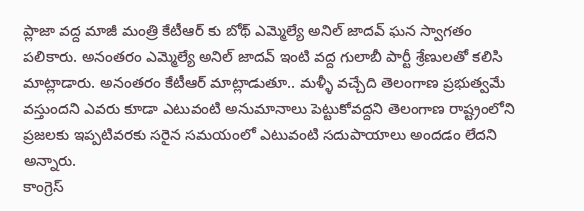ప్లాజా వద్ద మాజీ మంత్రి కేటీఆర్ కు బోథ్ ఎమ్మెల్యే అనిల్ జాదవ్ ఘన స్వాగతం పలికారు. అనంతరం ఎమ్మెల్యే అనిల్ జాదవ్ ఇంటి వద్ద గులాబీ పార్టీ శ్రేణులతో కలిసి మాట్లాడారు. అనంతరం కేటీఆర్ మాట్లాడుతూ.. మళ్ళీ వచ్చేది తెలంగాణ ప్రభుత్వమే వస్తుందని ఎవరు కూడా ఎటువంటి అనుమానాలు పెట్టుకోవద్దని తెలంగాణ రాష్ట్రంలోని ప్రజలకు ఇప్పటివరకు సరైన సమయంలో ఎటువంటి సదుపాయాలు అందడం లేదని అన్నారు.
కాంగ్రెస్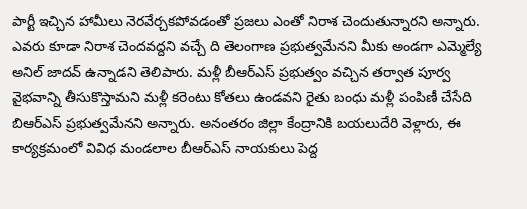పార్టీ ఇచ్చిన హామీలు నెరవేర్చకపోవడంతో ప్రజలు ఎంతో నిరాశ చెందుతున్నారని అన్నారు. ఎవరు కూడా నిరాశ చెందవద్దని వచ్చే ది తెలంగాణ ప్రభుత్వమేనని మీకు అండగా ఎమ్మెల్యే అనిల్ జాదవ్ ఉన్నాడని తెలిపారు. మళ్లీ బీఆర్ఎస్ ప్రభుత్వం వచ్చిన తర్వాత పూర్వ వైభవాన్ని తీసుకొస్తామని మళ్లీ కరెంటు కోతలు ఉండవని రైతు బంధు మళ్లీ పంపిణీ చేసేది బిఆర్ఎస్ ప్రభుత్వమేనని అన్నారు. అనంతరం జిల్లా కేంద్రానికి బయలుదేరి వెళ్లారు, ఈ కార్యక్రమంలో వివిధ మండలాల బీఆర్ఎస్ నాయకులు పెద్ద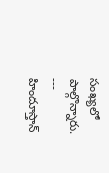సంఖ్యలో పాల్గొన్నారు.
---
హిందూస్తాన్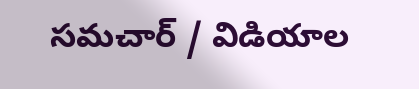సమచార్ / విడియాల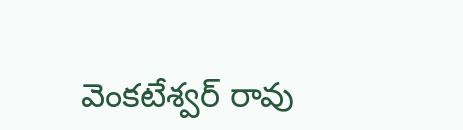వెంకటేశ్వర్ రావు